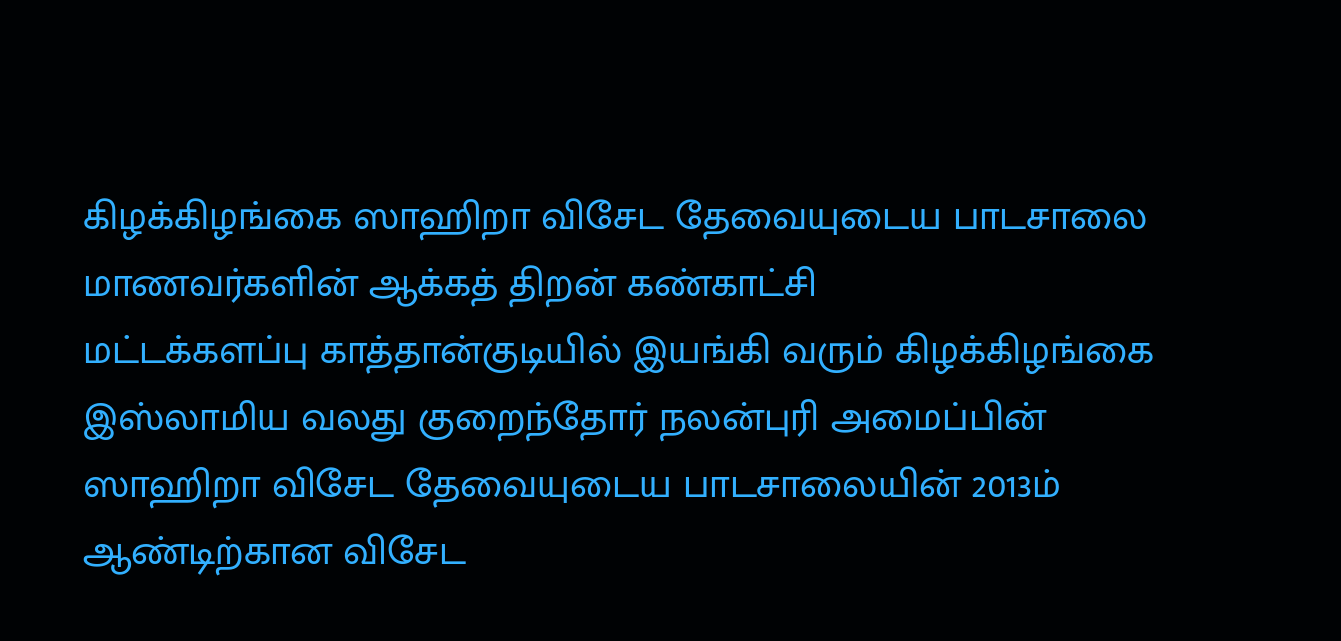கிழக்கிழங்கை ஸாஹிறா விசேட தேவையுடைய பாடசாலை மாணவர்களின் ஆக்கத் திறன் கண்காட்சி
மட்டக்களப்பு காத்தான்குடியில் இயங்கி வரும் கிழக்கிழங்கை இஸ்லாமிய வலது குறைந்தோர் நலன்புரி அமைப்பின் ஸாஹிறா விசேட தேவையுடைய பாடசாலையின் 2013ம் ஆண்டிற்கான விசேட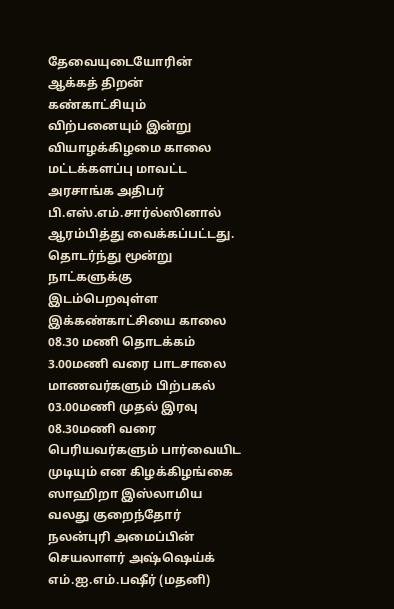தேவையுடையோரின் ஆக்கத் திறன் கண்காட்சியும் விற்பனையும் இன்று வியாழக்கிழமை காலை மட்டக்களப்பு மாவட்ட அரசாங்க அதிபர் பி.எஸ்.எம்.சார்ல்ஸினால் ஆரம்பித்து வைக்கப்பட்டது.
தொடர்ந்து மூன்று நாட்களுக்கு இடம்பெறவுள்ள இக்கண்காட்சியை காலை 08.30 மணி தொடக்கம் 3.00மணி வரை பாடசாலை மாணவர்களும் பிற்பகல் 03.00மணி முதல் இரவு 08.30மணி வரை பெரியவர்களும் பார்வையிட முடியும் என கிழக்கிழங்கை ஸாஹிறா இஸ்லாமிய வலது குறைந்தோர் நலன்புரி அமைப்பின் செயலாளர் அஷ்ஷெய்க் எம்.ஐ.எம்.பஷீர் (மதனி)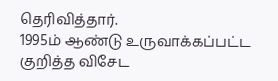தெரிவித்தார்.
1995ம் ஆண்டு உருவாக்கப்பட்ட குறித்த விசேட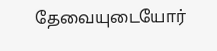தேவையுடையோர்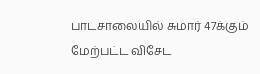பாடசாலையில் சுமார் 47க்கும் மேற்பட்ட விசேட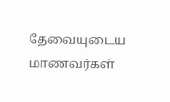தேவையுடைய மாணவர்கள்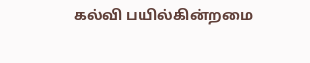கல்வி பயில்கின்றமை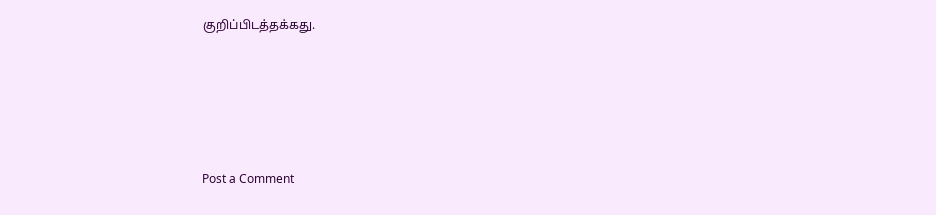குறிப்பிடத்தக்கது.






Post a Comment